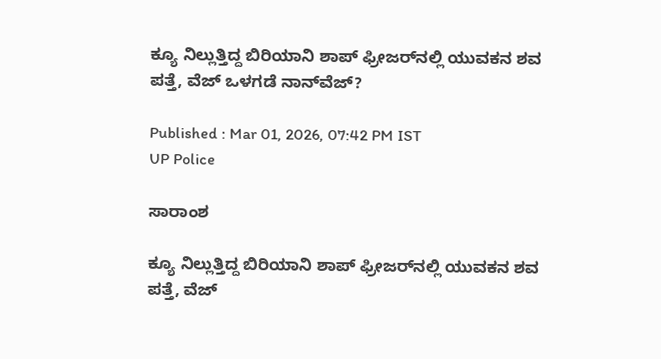ಕ್ಯೂ ನಿಲ್ಲುತ್ತಿದ್ದ ಬಿರಿಯಾನಿ ಶಾಪ್ ಫ್ರೀಜರ್‌ನಲ್ಲಿ ಯುವಕನ ಶವ ಪತ್ತೆ, ವೆಜ್ ಒಳಗಡೆ ನಾನ್‌ವೆಜ್?

Published : Mar 01, 2026, 07:42 PM IST
UP Police

ಸಾರಾಂಶ

ಕ್ಯೂ ನಿಲ್ಲುತ್ತಿದ್ದ ಬಿರಿಯಾನಿ ಶಾಪ್ ಫ್ರೀಜರ್‌ನಲ್ಲಿ ಯುವಕನ ಶವ ಪತ್ತೆ, ವೆಜ್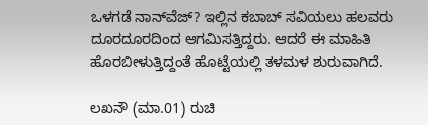ಒಳಗಡೆ ನಾನ್‌ವೆಜ್? ಇಲ್ಲಿನ ಕಬಾಬ್ ಸವಿಯಲು ಹಲವರು ದೂರದೂರದಿಂದ ಆಗಮಿಸತ್ತಿದ್ದರು. ಆದರೆ ಈ ಮಾಹಿತಿ ಹೊರಬೀಳುತ್ತಿದ್ದಂತೆ ಹೊಟ್ಟೆಯಲ್ಲಿ ತಳಮಳ ಶುರುವಾಗಿದೆ.

ಲಖನೌ (ಮಾ.01) ರುಚಿ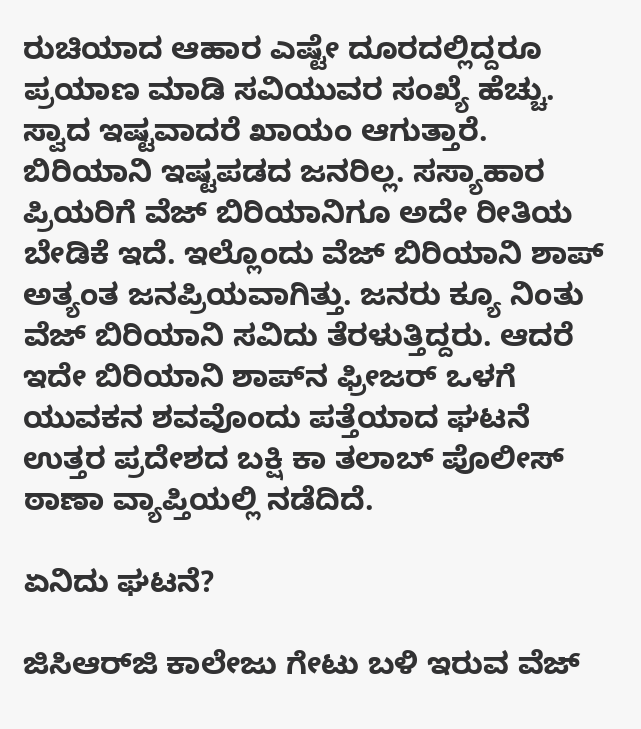ರುಚಿಯಾದ ಆಹಾರ ಎಷ್ಟೇ ದೂರದಲ್ಲಿದ್ದರೂ ಪ್ರಯಾಣ ಮಾಡಿ ಸವಿಯುವರ ಸಂಖ್ಯೆ ಹೆಚ್ಚು. ಸ್ವಾದ ಇಷ್ಟವಾದರೆ ಖಾಯಂ ಆಗುತ್ತಾರೆ. ಬಿರಿಯಾನಿ ಇಷ್ಟಪಡದ ಜನರಿಲ್ಲ. ಸಸ್ಯಾಹಾರ ಪ್ರಿಯರಿಗೆ ವೆಜ್ ಬಿರಿಯಾನಿಗೂ ಅದೇ ರೀತಿಯ ಬೇಡಿಕೆ ಇದೆ. ಇಲ್ಲೊಂದು ವೆಜ್ ಬಿರಿಯಾನಿ ಶಾಪ್ ಅತ್ಯಂತ ಜನಪ್ರಿಯವಾಗಿತ್ತು. ಜನರು ಕ್ಯೂ ನಿಂತು ವೆಜ್ ಬಿರಿಯಾನಿ ಸವಿದು ತೆರಳುತ್ತಿದ್ದರು. ಆದರೆ ಇದೇ ಬಿರಿಯಾನಿ ಶಾಪ್‌ನ ಫ್ರೀಜರ್ ಒಳಗೆ ಯುವಕನ ಶವವೊಂದು ಪತ್ತೆಯಾದ ಘಟನೆ ಉತ್ತರ ಪ್ರದೇಶದ ಬಕ್ಷಿ ಕಾ ತಲಾಬ್ ಪೊಲೀಸ್ ಠಾಣಾ ವ್ಯಾಪ್ತಿಯಲ್ಲಿ ನಡೆದಿದೆ.

ಏನಿದು ಘಟನೆ?

ಜಿಸಿಆರ್‌ಜಿ ಕಾಲೇಜು ಗೇಟು ಬಳಿ ಇರುವ ವೆಜ್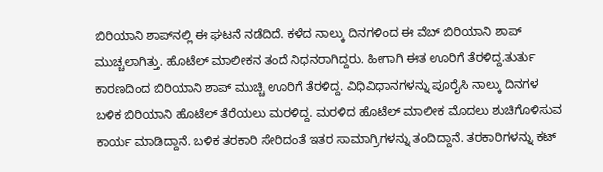ಬಿರಿಯಾನಿ ಶಾಪ್‌ನಲ್ಲಿ ಈ ಘಟನೆ ನಡೆದಿದೆ. ಕಳೆದ ನಾಲ್ಕು ದಿನಗಳಿಂದ ಈ ವೆಬ್ ಬಿರಿಯಾನಿ ಶಾಪ್ ಮುಚ್ಚಲಾಗಿತ್ತು. ಹೊಟೆಲ್ ಮಾಲೀಕನ ತಂದೆ ನಿಧನರಾಗಿದ್ದರು. ಹೀಗಾಗಿ ಈತ ಊರಿಗೆ ತೆರಳಿದ್ದ.ತುರ್ತು ಕಾರಣದಿಂದ ಬಿರಿಯಾನಿ ಶಾಪ್ ಮುಚ್ಚಿ ಊರಿಗೆ ತೆರಳಿದ್ದ. ವಿಧಿವಿಧಾನಗಳನ್ನು ಪೂರೈಸಿ ನಾಲ್ಕು ದಿನಗಳ ಬಳಿಕ ಬಿರಿಯಾನಿ ಹೊಟೆಲ್ ತೆರೆಯಲು ಮರಳಿದ್ದ. ಮರಳಿದ ಹೊಟೆಲ್ ಮಾಲೀಕ ಮೊದಲು ಶುಚಿಗೊಳಿಸುವ ಕಾರ್ಯ ಮಾಡಿದ್ದಾನೆ. ಬಳಿಕ ತರಕಾರಿ ಸೇರಿದಂತೆ ಇತರ ಸಾಮಾಗ್ರಿಗಳನ್ನು ತಂದಿದ್ದಾನೆ. ತರಕಾರಿಗಳನ್ನು ಕಟ್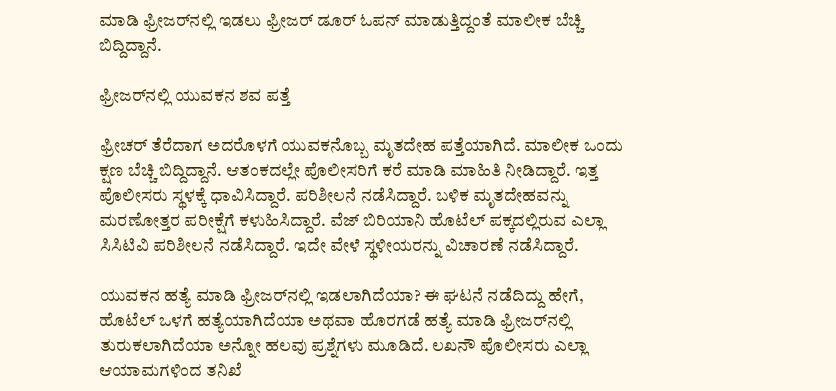ಮಾಡಿ ಫ್ರೀಜರ್‌ನಲ್ಲಿ ಇಡಲು ಫ್ರೀಜರ್ ಡೂರ್ ಓಪನ್ ಮಾಡುತ್ತಿದ್ದಂತೆ ಮಾಲೀಕ ಬೆಚ್ಚಿ ಬಿದ್ದಿದ್ದಾನೆ.

ಫ್ರೀಜರ್‌ನಲ್ಲಿ ಯುವಕನ ಶವ ಪತ್ತೆ

ಫ್ರೀಚರ್ ತೆರೆದಾಗ ಅದರೊಳಗೆ ಯುವಕನೊಬ್ಬ ಮೃತದೇಹ ಪತ್ತೆಯಾಗಿದೆ. ಮಾಲೀಕ ಒಂದು ಕ್ಷಣ ಬೆಚ್ಚಿ ಬಿದ್ದಿದ್ದಾನೆ. ಆತಂಕದಲ್ಲೇ ಪೊಲೀಸರಿಗೆ ಕರೆ ಮಾಡಿ ಮಾಹಿತಿ ನೀಡಿದ್ದಾರೆ. ಇತ್ತ ಪೊಲೀಸರು ಸ್ಥಳಕ್ಕೆ ಧಾವಿಸಿದ್ದಾರೆ. ಪರಿಶೀಲನೆ ನಡೆಸಿದ್ದಾರೆ. ಬಳಿಕ ಮೃತದೇಹವನ್ನು ಮರಣೋತ್ತರ ಪರೀಕ್ಷೆಗೆ ಕಳುಹಿಸಿದ್ದಾರೆ. ವೆಜ್ ಬಿರಿಯಾನಿ ಹೊಟೆಲ್ ಪಕ್ಕದಲ್ಲಿರುವ ಎಲ್ಲಾ ಸಿಸಿಟಿವಿ ಪರಿಶೀಲನೆ ನಡೆಸಿದ್ದಾರೆ. ಇದೇ ವೇಳೆ ಸ್ಥಳೀಯರನ್ನು ವಿಚಾರಣೆ ನಡೆಸಿದ್ದಾರೆ.

ಯುವಕನ ಹತ್ಯೆ ಮಾಡಿ ಫ್ರೀಜರ್‌ನಲ್ಲಿ ಇಡಲಾಗಿದೆಯಾ? ಈ ಘಟನೆ ನಡೆದಿದ್ದು ಹೇಗೆ, ಹೊಟೆಲ್ ಒಳಗೆ ಹತ್ಯೆಯಾಗಿದೆಯಾ ಅಥವಾ ಹೊರಗಡೆ ಹತ್ಯೆ ಮಾಡಿ ಫ್ರೀಜರ್‌ನಲ್ಲಿ ತುರುಕಲಾಗಿದೆಯಾ ಅನ್ನೋ ಹಲವು ಪ್ರಶ್ನೆಗಳು ಮೂಡಿದೆ. ಲಖನೌ ಪೊಲೀಸರು ಎಲ್ಲಾ ಆಯಾಮಗಳಿಂದ ತನಿಖೆ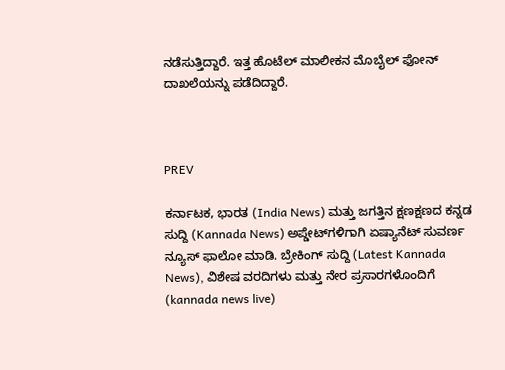ನಡೆಸುತ್ತಿದ್ದಾರೆ. ಇತ್ತ ಹೊಟೆಲ್ ಮಾಲೀಕನ ಮೊಬೈಲ್ ಫೋನ್ ದಾಖಲೆಯನ್ನು ಪಡೆದಿದ್ದಾರೆ.



PREV

ಕರ್ನಾಟಕ, ಭಾರತ (India News) ಮತ್ತು ಜಗತ್ತಿನ ಕ್ಷಣಕ್ಷಣದ ಕನ್ನಡ ಸುದ್ದಿ (Kannada News) ಅಪ್ಡೇಟ್‌ಗಳಿಗಾಗಿ ಏಷ್ಯಾನೆಟ್ ಸುವರ್ಣ ನ್ಯೂಸ್‌ ಫಾಲೋ ಮಾಡಿ. ಬ್ರೇಕಿಂಗ್ ಸುದ್ದಿ (Latest Kannada News), ವಿಶೇಷ ವರದಿಗಳು ಮತ್ತು ನೇರ ಪ್ರಸಾರಗಳೊಂದಿಗೆ (kannada news live)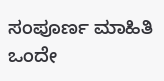ಸಂಪೂರ್ಣ ಮಾಹಿತಿ ಒಂದೇ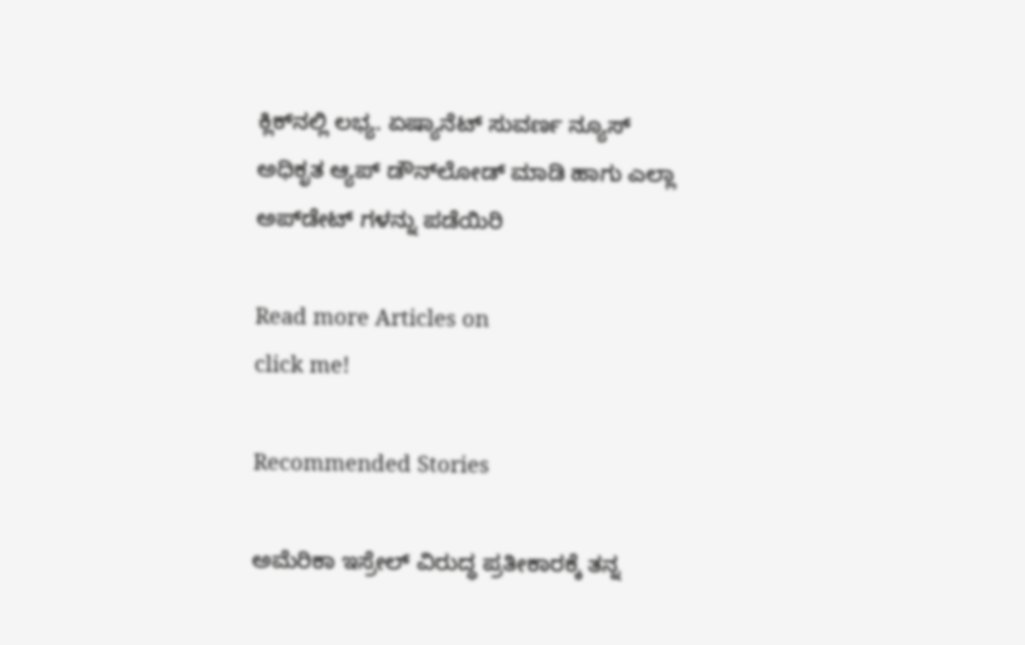ಕ್ಲಿಕ್‌ನಲ್ಲಿ ಲಭ್ಯ. ಏಷ್ಯಾನೆಟ್ ಸುವರ್ಣ ನ್ಯೂಸ್ ಅಧಿಕೃತ ಆ್ಯಪ್ ಡೌನ್‌ಲೋಡ್ ಮಾಡಿ ಹಾಗು ಎಲ್ಲಾ ಅಪ್‌ಡೇಟ್ ಗಳನ್ನು ಪಡೆಯಿರಿ

Read more Articles on
click me!

Recommended Stories

ಅಮೆರಿಕಾ ಇಸ್ರೇಲ್ ವಿರುದ್ಧ ಪ್ರತೀಕಾರಕ್ಕೆ ತನ್ನ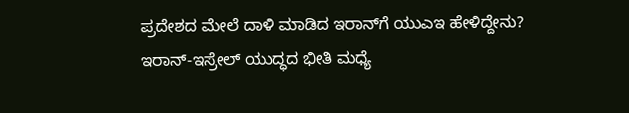ಪ್ರದೇಶದ ಮೇಲೆ ದಾಳಿ ಮಾಡಿದ ಇರಾನ್‌ಗೆ ಯುಎಇ ಹೇಳಿದ್ದೇನು?
ಇರಾನ್-ಇಸ್ರೇಲ್ ಯುದ್ಧದ ಭೀತಿ ಮಧ್ಯೆ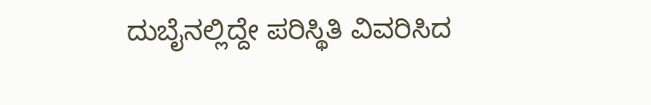ದುಬೈನಲ್ಲಿದ್ದೇ ಪರಿಸ್ಥಿತಿ ವಿವರಿಸಿದ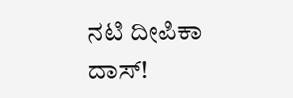ನಟಿ ದೀಪಿಕಾ ದಾಸ್!